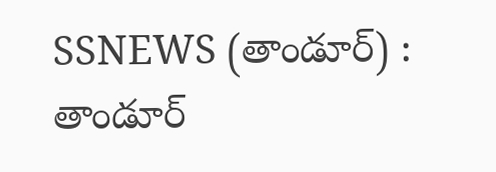SSNEWS (తాండూర్) : తాండూర్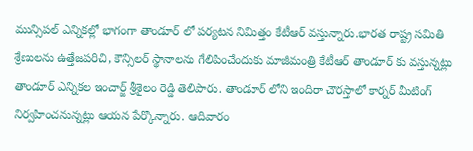మున్సిపల్ ఎన్నికల్లో భాగంగా తాండూర్ లో పర్యటన నిమిత్తం కేటీఆర్ వస్తున్నారు.భారత రాష్ట్ర సమితి శ్రేణులను ఉత్తేజపరిచి, కౌన్సిలర్ స్థానాలను గేలిపించేందుకు మాజీమంత్రి కేటీఆర్ తాండూర్ కు వస్తున్నట్లు తాండూర్ ఎన్నికల ఇంచార్జ్ శ్రీశైలం రెడ్డి తెలిపారు. తాండూర్ లోని ఇందిరా చౌరస్తాలో కార్నర్ మీటింగ్ నిర్వహించనున్నట్లు ఆయన పేర్కొన్నారు. ఆదివారం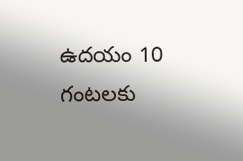ఉదయం 10 గంటలకు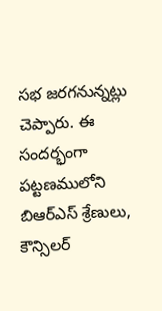సభ జరగనున్నట్లు చెప్పారు. ఈ సందర్భంగా పట్టణములోని బిఆర్ఎస్ శ్రేణులు, కౌన్సిలర్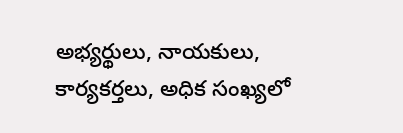అభ్యర్థులు, నాయకులు, కార్యకర్తలు, అధిక సంఖ్యలో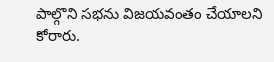పాల్గొని సభను విజయవంతం చేయాలని కోరారు.